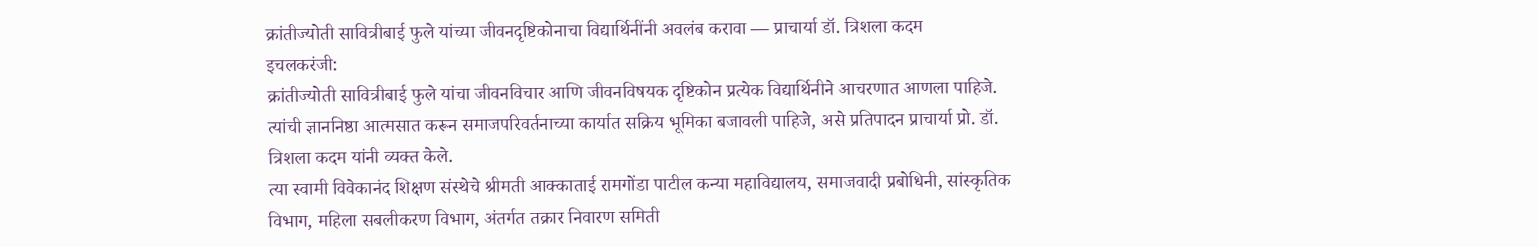क्रांतीज्योती सावित्रीबाई फुले यांच्या जीवनदृष्टिकोनाचा विद्यार्थिनींनी अवलंब करावा — प्राचार्या डॉ. त्रिशला कदम
इचलकरंजी:
क्रांतीज्योती सावित्रीबाई फुले यांचा जीवनविचार आणि जीवनविषयक दृष्टिकोन प्रत्येक विद्यार्थिनीने आचरणात आणला पाहिजे. त्यांची ज्ञाननिष्ठा आत्मसात करून समाजपरिवर्तनाच्या कार्यात सक्रिय भूमिका बजावली पाहिजे, असे प्रतिपादन प्राचार्या प्रो. डॉ. त्रिशला कदम यांनी व्यक्त केले.
त्या स्वामी विवेकानंद शिक्षण संस्थेचे श्रीमती आक्काताई रामगोंडा पाटील कन्या महाविद्यालय, समाजवादी प्रबोधिनी, सांस्कृतिक विभाग, महिला सबलीकरण विभाग, अंतर्गत तक्रार निवारण समिती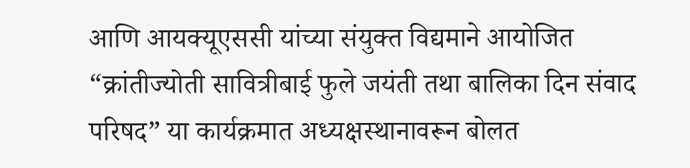आणि आयक्यूएससी यांच्या संयुक्त विद्यमाने आयोजित “क्रांतीज्योती सावित्रीबाई फुले जयंती तथा बालिका दिन संवाद परिषद” या कार्यक्रमात अध्यक्षस्थानावरून बोलत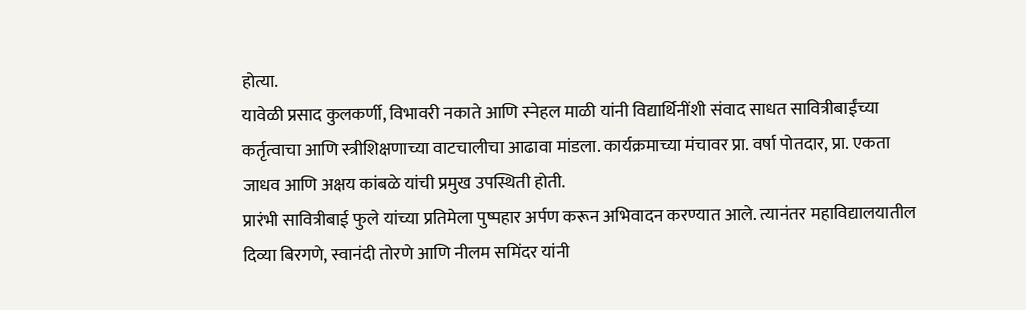होत्या.
यावेळी प्रसाद कुलकर्णी, विभावरी नकाते आणि स्नेहल माळी यांनी विद्यार्थिनींशी संवाद साधत सावित्रीबाईंच्या कर्तृत्वाचा आणि स्त्रीशिक्षणाच्या वाटचालीचा आढावा मांडला. कार्यक्रमाच्या मंचावर प्रा. वर्षा पोतदार, प्रा. एकता जाधव आणि अक्षय कांबळे यांची प्रमुख उपस्थिती होती.
प्रारंभी सावित्रीबाई फुले यांच्या प्रतिमेला पुष्पहार अर्पण करून अभिवादन करण्यात आले. त्यानंतर महाविद्यालयातील दिव्या बिरगणे, स्वानंदी तोरणे आणि नीलम समिंदर यांनी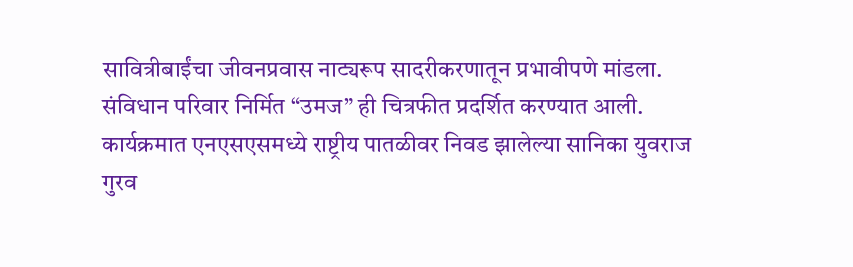सावित्रीबाईंचा जीवनप्रवास नाट्यरूप सादरीकरणातून प्रभावीपणे मांडला. संविधान परिवार निर्मित “उमज” ही चित्रफीत प्रदर्शित करण्यात आली.
कार्यक्रमात एनएसएसमध्ये राष्ट्रीय पातळीवर निवड झालेल्या सानिका युवराज गुरव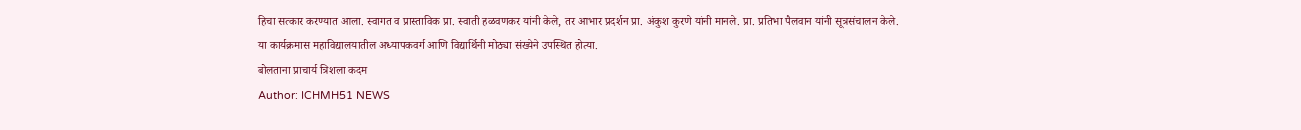हिचा सत्कार करण्यात आला. स्वागत व प्रास्ताविक प्रा. स्वाती हळवणकर यांनी केले, तर आभार प्रदर्शन प्रा. अंकुश कुरणे यांनी मानले. प्रा. प्रतिभा पैलवान यांनी सूत्रसंचालन केले.
या कार्यक्रमास महाविद्यालयातील अध्यापकवर्ग आणि विद्यार्थिनी मोठ्या संख्येने उपस्थित होत्या.
बोलताना प्राचार्य त्रिशला कदम
Author: ICHMH51 NEWS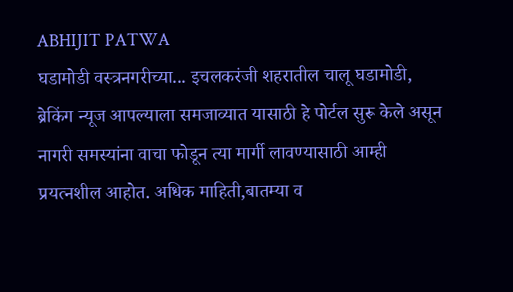ABHIJIT PATWA
घडामोडी वस्त्रनगरीच्या... इचलकरंजी शहरातील चालू घडामोडी, ब्रेकिंग न्यूज आपल्याला समजाव्यात यासाठी हे पोर्टल सुरू केले असून नागरी समस्यांना वाचा फोडून त्या मार्गी लावण्यासाठी आम्ही प्रयत्नशील आहोत. अधिक माहिती,बातम्या व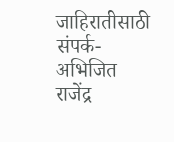जाहिरातीसाठी संपर्क- अभिजित राजेंद्र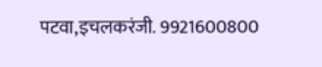पटवा,इचलकरंजी. 9921600800